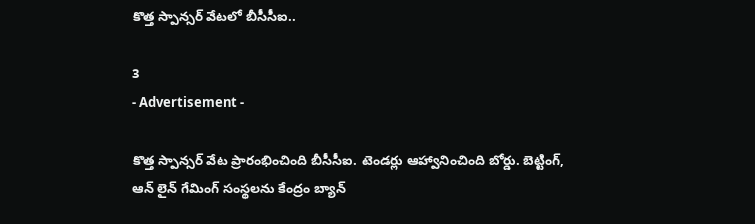కొత్త స్పాన్సర్ వేటలో బీసీసీఐ..

3
- Advertisement -

కొత్త స్పాన్సర్ వేట ప్రారంభించింది బీసీసీఐ. టెండర్లు ఆహ్వానించింది బోర్డు. బెట్టింగ్, ఆన్ లైన్ గేమింగ్ సంస్థలను కేంద్రం బ్యాన్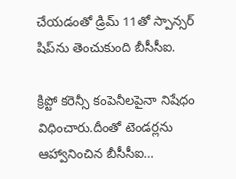చేయడంతో డ్రిమ్ 11తో స్పాన్సర్‌ షిప్‌ను తెంచుకుంది బీసీసీఐ.

క్రిప్టో కరెన్సీ కంపెనీలపైనా నిషేధం విధించారు.దీంతో టెండర్లను ఆహ్వానించిన బీసీసీఐ…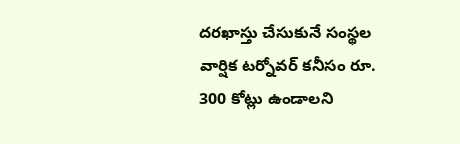దరఖాస్తు చేసుకునే సంస్థల వార్షిక టర్నోవర్ కనీసం రూ. 300 కోట్లు ఉండాలని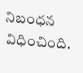నిబంధన విధించింది.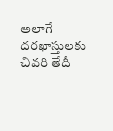అలాగే దరఖాస్తులకు చివరి తేదీ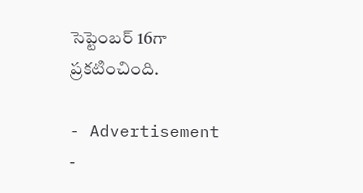సెప్టెంబర్ 16గా ప్రకటించింది.

- Advertisement -